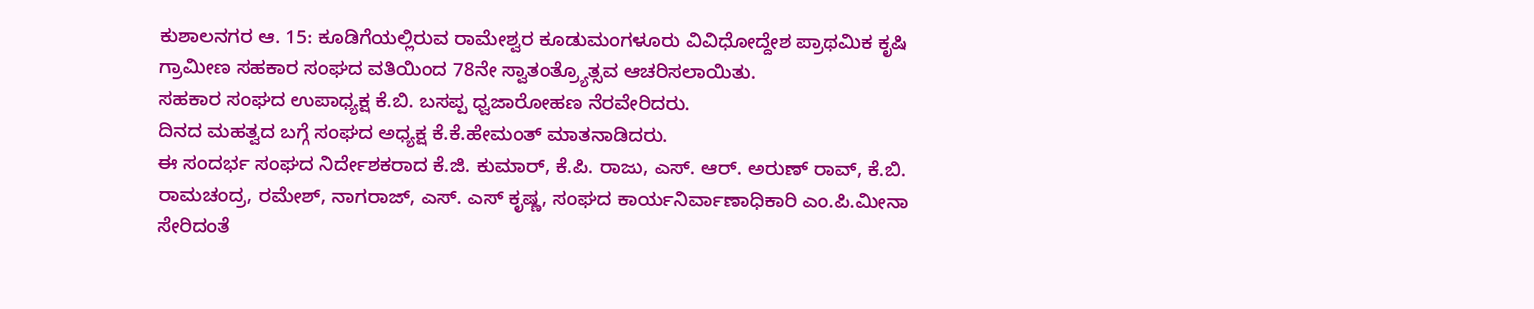ಕುಶಾಲನಗರ ಆ. 15: ಕೂಡಿಗೆಯಲ್ಲಿರುವ ರಾಮೇಶ್ವರ ಕೂಡುಮಂಗಳೂರು ವಿವಿಧೋದ್ದೇಶ ಪ್ರಾಥಮಿಕ ಕೃಷಿ ಗ್ರಾಮೀಣ ಸಹಕಾರ ಸಂಘದ ವತಿಯಿಂದ 78ನೇ ಸ್ವಾತಂತ್ರ್ಯೊತ್ಸವ ಆಚರಿಸಲಾಯಿತು.
ಸಹಕಾರ ಸಂಘದ ಉಪಾಧ್ಯಕ್ಷ ಕೆ.ಬಿ. ಬಸಪ್ಪ ಧ್ವಜಾರೋಹಣ ನೆರವೇರಿದರು.
ದಿನದ ಮಹತ್ವದ ಬಗ್ಗೆ ಸಂಘದ ಅಧ್ಯಕ್ಷ ಕೆ.ಕೆ.ಹೇಮಂತ್ ಮಾತನಾಡಿದರು.
ಈ ಸಂದರ್ಭ ಸಂಘದ ನಿರ್ದೇಶಕರಾದ ಕೆ.ಜಿ. ಕುಮಾರ್, ಕೆ.ಪಿ. ರಾಜು, ಎಸ್. ಆರ್. ಅರುಣ್ ರಾವ್, ಕೆ.ಬಿ. ರಾಮಚಂದ್ರ, ರಮೇಶ್, ನಾಗರಾಜ್, ಎಸ್. ಎಸ್ ಕೃಷ್ಣ, ಸಂಘದ ಕಾರ್ಯನಿರ್ವಾಣಾಧಿಕಾರಿ ಎಂ.ಪಿ.ಮೀನಾ ಸೇರಿದಂತೆ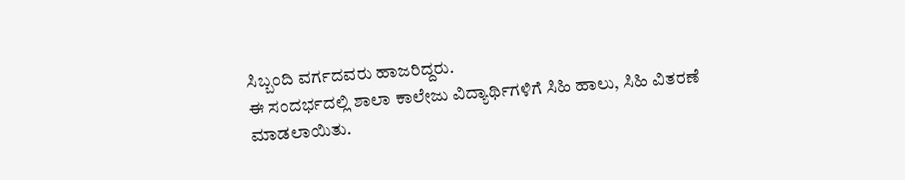ಸಿಬ್ಬಂದಿ ವರ್ಗದವರು ಹಾಜರಿದ್ದರು.
ಈ ಸಂದರ್ಭದಲ್ಲಿ ಶಾಲಾ ಕಾಲೇಜು ವಿದ್ಯಾರ್ಥಿಗಳಿಗೆ ಸಿಹಿ ಹಾಲು, ಸಿಹಿ ವಿತರಣೆ ಮಾಡಲಾಯಿತು.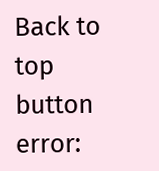Back to top button
error: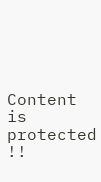Content is protected !!